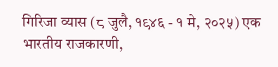गिरिजा व्यास (८ जुलै, १९४६ - १ मे, २०२५) एक भारतीय राजकारणी,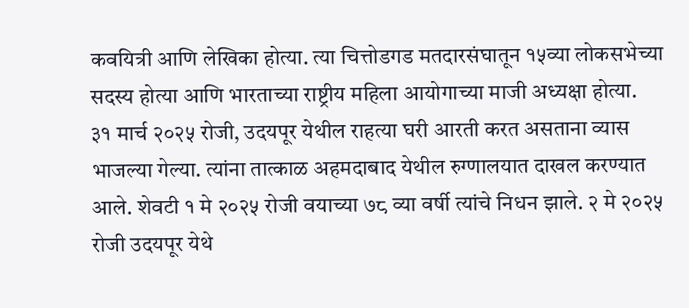कवयित्री आणि लेखिका होत्या. त्या चित्तोडगड मतदारसंघातून १५व्या लोकसभेच्या सदस्य होत्या आणि भारताच्या राष्ट्रीय महिला आयोगाच्या माजी अध्यक्षा होत्या.
३१ मार्च २०२५ रोजी, उदयपूर येथील राहत्या घरी आरती करत असताना व्यास भाजल्या गेल्या. त्यांना तात्काळ अहमदाबाद येथील रुग्णालयात दाखल करण्यात आले. शेवटी १ मे २०२५ रोजी वयाच्या ७८ व्या वर्षी त्यांचे निधन झाले. २ मे २०२५ रोजी उदयपूर येथे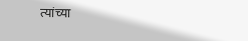त्यांच्या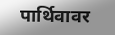पार्थिवावर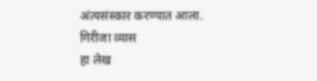अंत्यसंस्कार करण्यात आला.
गिरीजा व्यास
हा लेख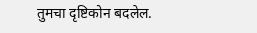तुमचा दृष्टिकोन बदलेल.